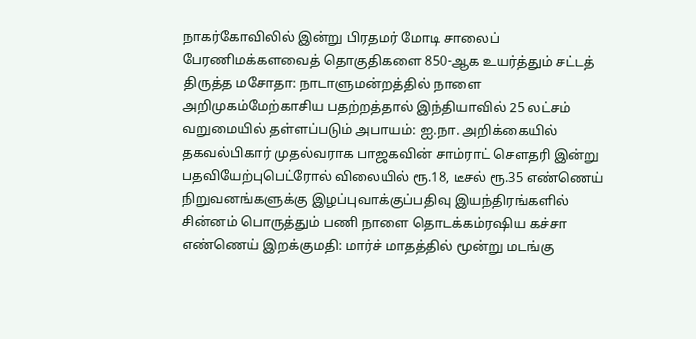நாகர்கோவிலில் இன்று பிரதமர் மோடி சாலைப் பேரணிமக்களவைத் தொகுதிகளை 850-ஆக உயர்த்தும் சட்டத் திருத்த மசோதா: நாடாளுமன்றத்தில் நாளை அறிமுகம்மேற்காசிய பதற்றத்தால் இந்தியாவில் 25 லட்சம் வறுமையில் தள்ளப்படும் அபாயம்: ஐ.நா. அறிக்கையில் தகவல்பிகார் முதல்வராக பாஜகவின் சாம்ராட் செளதரி இன்று பதவியேற்புபெட்ரோல் விலையில் ரூ.18, டீசல் ரூ.35 எண்ணெய் நிறுவனங்களுக்கு இழப்புவாக்குப்பதிவு இயந்திரங்களில் சின்னம் பொருத்தும் பணி நாளை தொடக்கம்ரஷிய கச்சா எண்ணெய் இறக்குமதி: மார்ச் மாதத்தில் மூன்று மடங்கு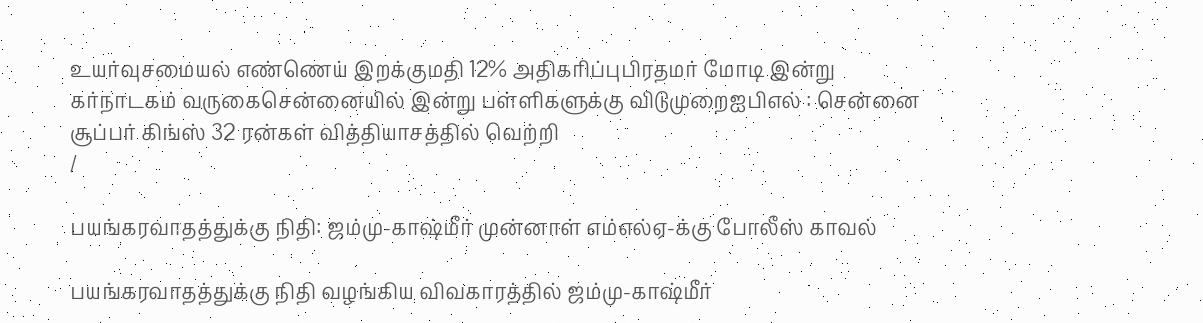உயர்வுசமையல் எண்ணெய் இறக்குமதி 12% அதிகரிப்புபிரதமர் மோடி இன்று கர்நாடகம் வருகைசென்னையில் இன்று பள்ளிகளுக்கு விடுமுறைஐபிஎல் : சென்னை சூப்பர் கிங்ஸ் 32 ரன்கள் வித்தியாசத்தில் வெற்றி
/

பயங்கரவாதத்துக்கு நிதி: ஜம்மு-காஷ்மீர் முன்னாள் எம்எல்ஏ-க்கு போலீஸ் காவல்

பயங்கரவாதத்துக்கு நிதி வழங்கிய விவகாரத்தில் ஜம்மு-காஷ்மீர்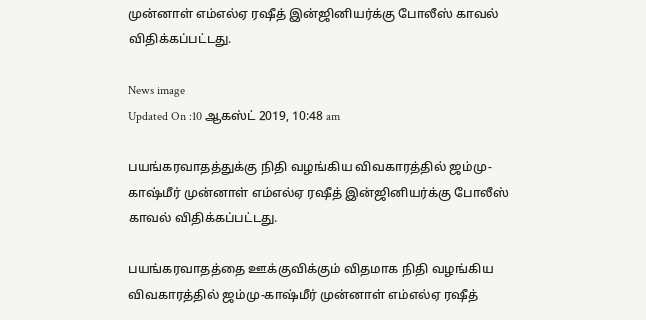முன்னாள் எம்எல்ஏ ரஷீத் இன்ஜினியர்க்கு போலீஸ் காவல் விதிக்கப்பட்டது.

News image
Updated On :10 ஆகஸ்ட் 2019, 10:48 am

பயங்கரவாதத்துக்கு நிதி வழங்கிய விவகாரத்தில் ஜம்மு-காஷ்மீர் முன்னாள் எம்எல்ஏ ரஷீத் இன்ஜினியர்க்கு போலீஸ் காவல் விதிக்கப்பட்டது.

பயங்கரவாதத்தை ஊக்குவிக்கும் விதமாக நிதி வழங்கிய விவகாரத்தில் ஜம்மு-காஷ்மீர் முன்னாள் எம்எல்ஏ ரஷீத்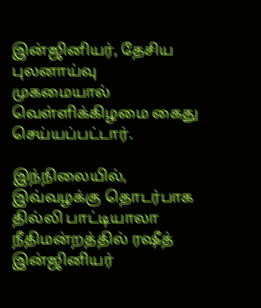இன்ஜினியர், தேசிய புலனாய்வு முகமையால் வெள்ளிக்கிழமை கைது செய்யப்பட்டார்.

இந்நிலையில், இவ்வழக்கு தொடர்பாக தில்லி பாட்டியாலா நீதிமன்றத்தில் ரஷீத் இன்ஜினியர்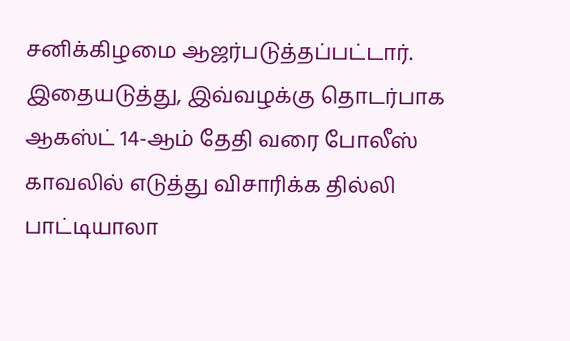சனிக்கிழமை ஆஜர்படுத்தப்பட்டார். இதையடுத்து, இவ்வழக்கு தொடர்பாக ஆகஸ்ட் 14-ஆம் தேதி வரை போலீஸ் காவலில் எடுத்து விசாரிக்க தில்லி பாட்டியாலா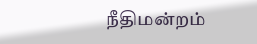நீதிமன்றம்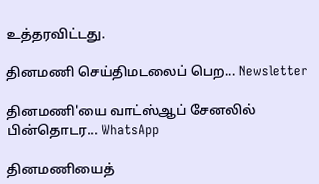உத்தரவிட்டது.

தினமணி செய்திமடலைப் பெற... Newsletter

தினமணி'யை வாட்ஸ்ஆப் சேனலில் பின்தொடர... WhatsApp

தினமணியைத்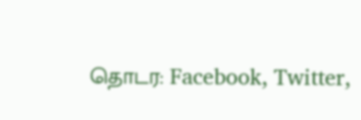தொடர: Facebook, Twitter,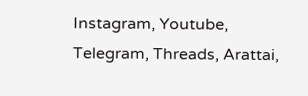Instagram, Youtube, Telegram, Threads, Arattai,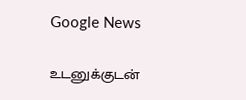Google News

உடனுக்குடன்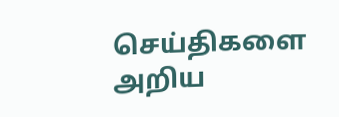செய்திகளை அறிய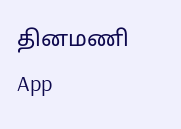தினமணி App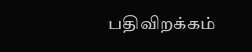பதிவிறக்கம்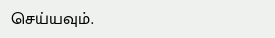செய்யவும்.